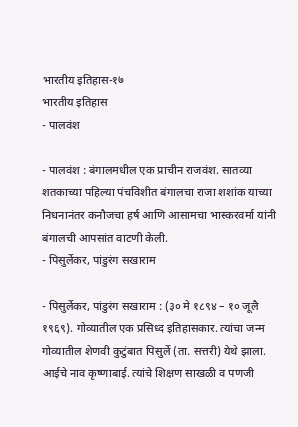भारतीय इतिहास-१७
भारतीय इतिहास
- पालवंश

- पालवंश : बंगालमधील एक प्राचीन राजवंश. सातव्या शतकाच्या पहिल्या पंचविशीत बंगालचा राजा शशांक याच्या निधनानंतर कनौजचा हर्ष आणि आसामचा भास्करवर्मा यांनी बंगालची आपसांत वाटणी केली.
- पिसुर्लेकर, पांडुरंग सखाराम

- पिसुर्लेकर, पांडुरंग सखाराम : (३० मे १८९४ – १० जूलै १९६९). गोव्यातील एक प्रसिध्द इतिहासकार. त्यांचा जन्म गोव्यातील शेणवी कुटुंबात पिसुर्ले (ता. सत्तरी) येथे झाला. आईचे नाव कृष्णाबाई. त्यांचे शिक्षण साखळी व पणजी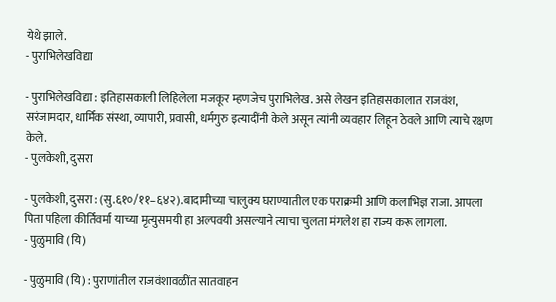येथे झाले.
- पुराभिलेखविद्या

- पुराभिलेखविद्या : इतिहासकाली लिहिलेला मजकूर म्हणजेच पुराभिलेख. असे लेखन इतिहासकालात राजवंश, सरंजामदार, धार्मिक संस्था, व्यापारी, प्रवासी, धर्मगुरु इत्यादींनी केले असून त्यांनी व्यवहार लिहून ठेवले आणि त्याचे रक्षण केले.
- पुलकेशी, दुसरा

- पुलकेशी, दुसरा : (सु.६१०/११–६४२).बादामीच्या चालुक्य घराण्यातील एक पराक्रमी आणि कलाभिज्ञ राजा. आपला पिता पहिला कीर्तिवर्मा याच्या मृत्युसमयी हा अल्पवयी असल्याने त्याचा चुलता मंगलेश हा राज्य करू लागला.
- पुळुमावि (यि)

- पुळुमावि (यि) : पुराणांतील राजवंशावळींत सातवाहन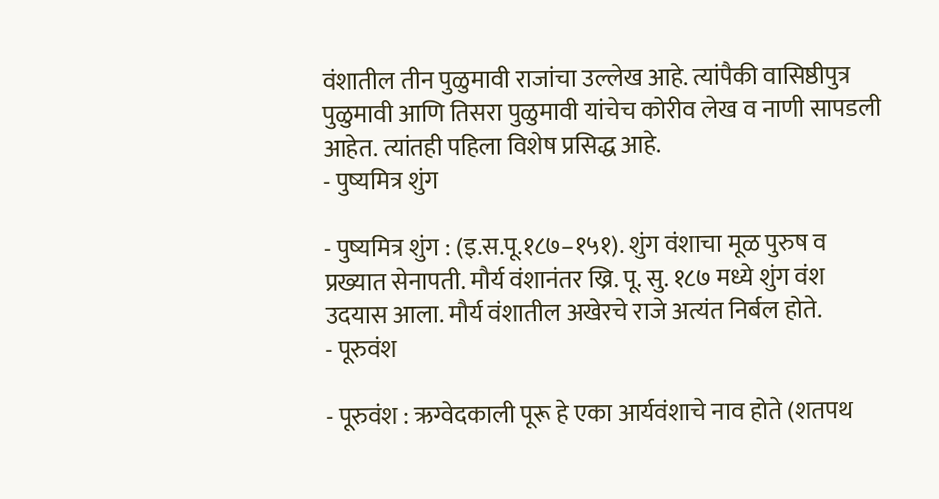वंशातील तीन पुळुमावी राजांचा उल्लेख आहे. त्यांपैकी वासिष्ठीपुत्र पुळुमावी आणि तिसरा पुळुमावी यांचेच कोरीव लेख व नाणी सापडली आहेत. त्यांतही पहिला विशेष प्रसिद्ध आहे.
- पुष्यमित्र शुंग

- पुष्यमित्र शुंग : (इ.स.पू.१८७–१५१). शुंग वंशाचा मूळ पुरुष व प्रख्यात सेनापती. मौर्य वंशानंतर ख्रि. पू. सु. १८७ मध्ये शुंग वंश उदयास आला. मौर्य वंशातील अखेरचे राजे अत्यंत निर्बल होते.
- पूरुवंश

- पूरुवंश : ऋग्वेदकाली पूरू हे एका आर्यवंशाचे नाव होते (शतपथ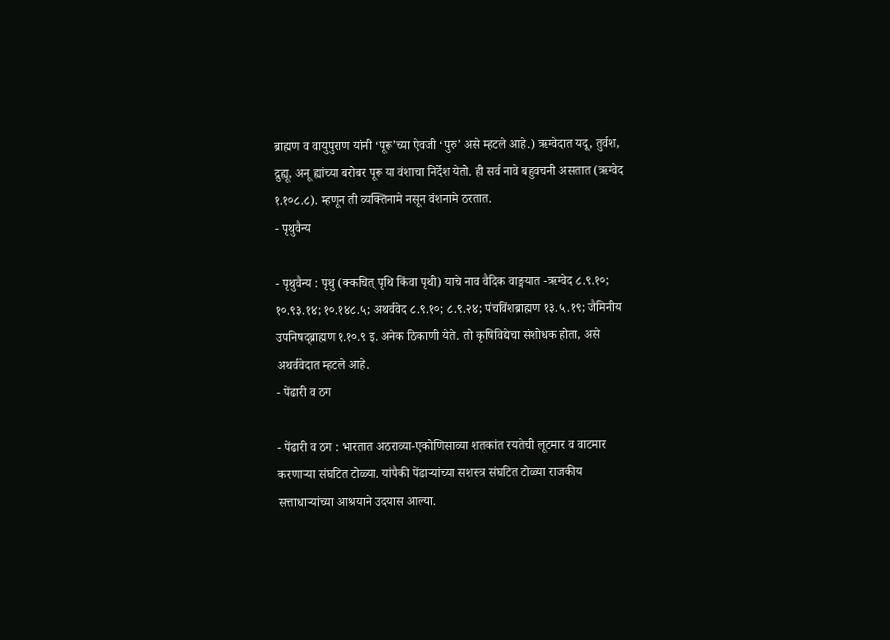ब्राह्मण व वायुपुराण यांनी ‘पूरू’च्या ऐवजी ‘पुरु’ असे म्हटले आहे.) ऋग्वेदात यदू, तुर्वश, द्रुह्यू, अनू ह्यांच्या बरोबर पूरू या वंशाचा निर्देश येतो. ही सर्व नावे बहुवचनी असतात (ऋग्वेद १.१०८.८). म्हणून ती व्यक्तिनामे नसून वंशनामे ठरतात.
- पृथुवैन्य

- पृथुवैन्य : पृथु (क्कचित् पृथि किंवा पृथी) याचे नाव वैदिक वाङ्मयात -ऋग्वेद ८.९.१०; १०.९३.१४; १०.१४८.५; अथर्ववेद ८.९.१०; ८.९.२४; पंचविंशब्राह्मण १३.५.१९; जैमिनीय उपनिषद्ब्राह्मण १.१०.९ इ. अनेक ठिकाणी येते. तो कृषिविद्येचा संशोधक होता, असे अथर्ववेदात म्हटले आहे.
- पेंढारी व ठग

- पेंढारी व ठग : भारतात अठराव्या-एकोणिसाव्या शतकांत रयतेची लूटमार व वाटमार करणाऱ्या संघटित टोळ्या. यांपैकी पेंढाऱ्यांच्या सशस्त्र संघटित टोळ्या राजकीय सत्ताधाऱ्यांच्या आश्रयाने उदयास आल्या.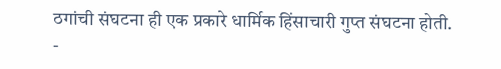ठगांची संघटना ही एक प्रकारे धार्मिक हिंसाचारी गुप्त संघटना होती.
-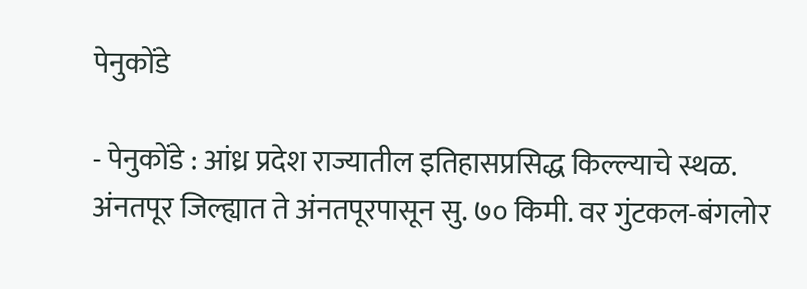पेनुकोंडे

- पेनुकोंडे : आंध्र प्रदेश राज्यातील इतिहासप्रसिद्ध किल्ल्याचे स्थळ. अंनतपूर जिल्ह्यात ते अंनतपूरपासून सु. ७० किमी. वर गुंटकल-बंगलोर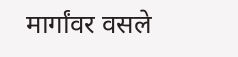मार्गांवर वसले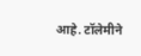आहे. टॉलेमीने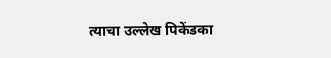त्याचा उल्लेख पिकेंडका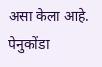असा केला आहे. पेनुकोंडा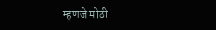म्हणजे मोठी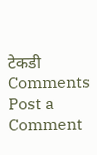टेकडी
Comments
Post a Comment